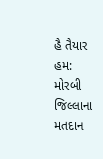હૈ તૈયાર હમ: મોરબી જિલ્લાના મતદાન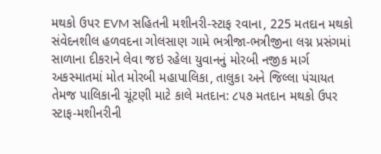મથકો ઉપર EVM સહિતની મશીનરી-સ્ટાફ રવાના, 225 મતદાન મથકો સંવેદનશીલ હળવદના ગોલસાણ ગામે ભત્રીજા-ભત્રીજીના લગ્ન પ્રસંગમાં સાળાના દીકરાને લેવા જઇ રહેલા યુવાનનું મોરબી નજીક માર્ગ અકસ્માતમાં મોત મોરબી મહાપાલિકા, તાલુકા અને જિલ્લા પંચાયત તેમજ પાલિકાની ચૂંટણી માટે કાલે મતદાન: ૮૫૭ મતદાન મથકો ઉપર સ્ટાફ-મશીનરીની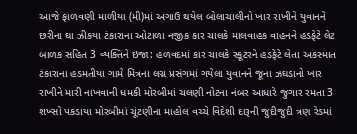આજે ફાળવણી માળીયા (મી)માં અગાઉ થયેલ બોલાચાલીનો ખાર રાખીને યુવાનને છરીના ઘા ઝીકયા ટંકારાના ઓટાળા નજીક કાર ચાલકે માલવાહક વાહનને હડફેટે લેટ બાળક સહિત 3 વ્યક્તિને ઇજા: હળવદમાં કાર ચાલકે સ્કૂટરને હડફેટે લેતા અકસ્માત ટંકારાના હડમતીયા ગામે મિત્રના લગ્ન પ્રસંગમાં ગયેલા યુવાનને જૂના ઝઘડાનો ખાર રાખીને મારી નાખવાની ધમકી મોરબીમાં ચલણી નોટના નંબર આધારે જુગાર રમતા 3 શખ્સો પકડાયા મોરબીમાં ચૂંટણીના માહોલ વચ્ચે વિદેશી દારૂની જુદીજુદી ત્રણ રેડમાં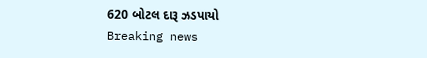620 બોટલ દારૂ ઝડપાયો
Breaking news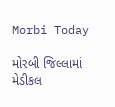Morbi Today

મોરબી જિલ્લામાં મેડીકલ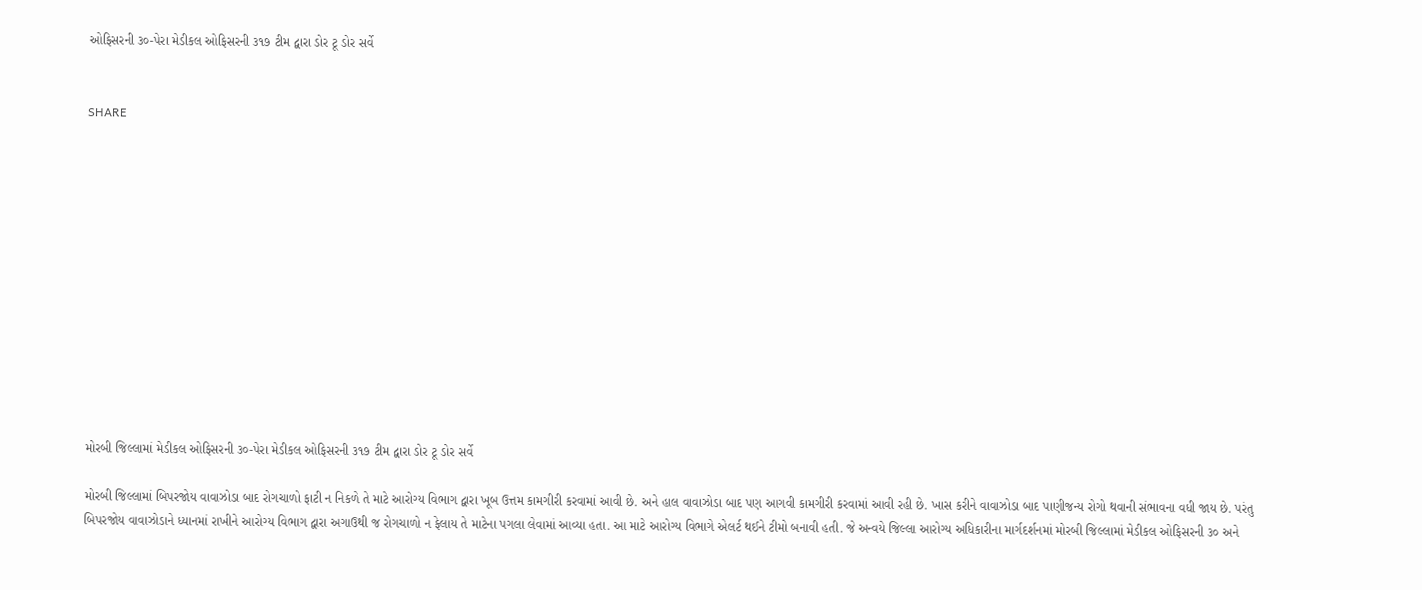ઓફિસરની ૩૦-પેરા મેડીકલ ઓફિસરની ૩૧૭ ટીમ દ્વારા ડોર ટૂ ડોર સર્વે


SHARE













મોરબી જિલ્લામાં મેડીકલ ઓફિસરની ૩૦-પેરા મેડીકલ ઓફિસરની ૩૧૭ ટીમ દ્વારા ડોર ટૂ ડોર સર્વે

મોરબી જિલ્લામાં બિપરજોય વાવાઝોડા બાદ રોગચાળો ફાટી ન નિકળે તે માટે આરોગ્ય વિભાગ દ્વારા ખૂબ ઉત્તમ કામગીરી કરવામાં આવી છે. અને હાલ વાવાઝોડા બાદ પણ આગવી કામગીરી કરવામાં આવી રહી છે. ખાસ કરીને વાવાઝોડા બાદ પાણીજન્ય રોગો થવાની સંભાવના વધી જાય છે. પરંતુ બિપરજોય વાવાઝોડાને ધ્યાનમાં રાખીને આરોગ્ય વિભાગ દ્વારા અગાઉથી જ રોગચાળો ન ફેલાય તે માટેના પગલા લેવામાં આવ્યા હતા. આ માટે આરોગ્ય વિભાગે એલર્ટ થઈને ટીમો બનાવી હતી. જે અન્વયે જિલ્લા આરોગ્ય અધિકારીના માર્ગદર્શનમાં મોરબી જિલ્લામાં મેડીકલ ઓફિસરની ૩૦ અને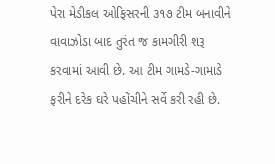પેરા મેડીકલ ઓફિસરની ૩૧૭ ટીમ બનાવીને વાવાઝોડા બાદ તુરંત જ કામગીરી શરૂ કરવામાં આવી છે. આ ટીમ ગામડે-ગામાડે ફરીને દરેક ઘરે પહોંચીને સર્વે કરી રહી છે.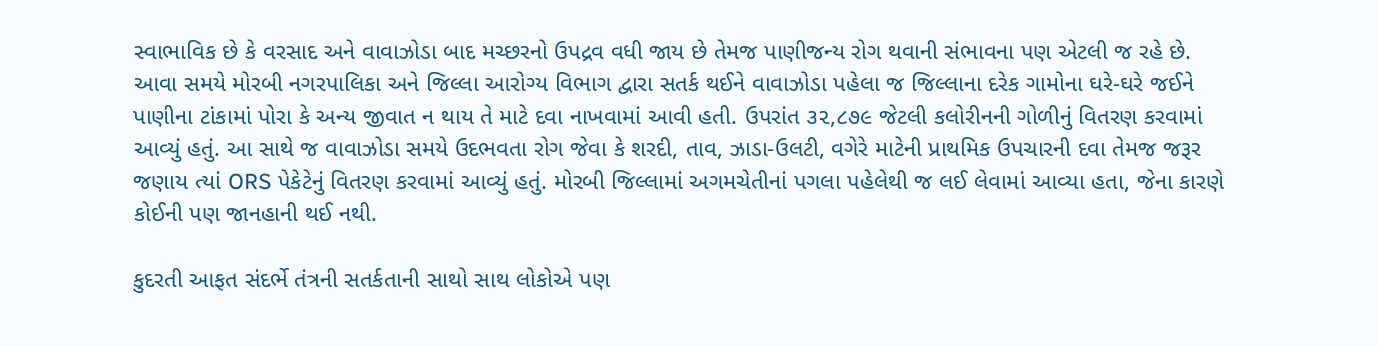સ્વાભાવિક છે કે વરસાદ અને વાવાઝોડા બાદ મચ્છરનો ઉપદ્રવ વધી જાય છે તેમજ પાણીજન્ય રોગ થવાની સંભાવના પણ એટલી જ રહે છે. આવા સમયે મોરબી નગરપાલિકા અને જિલ્લા આરોગ્ય વિભાગ દ્વારા સતર્ક થઈને વાવાઝોડા પહેલા જ જિલ્લાના દરેક ગામોના ઘરે-ઘરે જઈને પાણીના ટાંકામાં પોરા કે અન્ય જીવાત ન થાય તે માટે દવા નાખવામાં આવી હતી. ઉપરાંત ૩૨,૮૭૯ જેટલી કલોરીનની ગોળીનું વિતરણ કરવામાં આવ્યું હતું. આ સાથે જ વાવાઝોડા સમયે ઉદભવતા રોગ જેવા કે શરદી, તાવ, ઝાડા-ઉલટી, વગેરે માટેની પ્રાથમિક ઉપચારની દવા તેમજ જરૂર જણાય ત્યાં ORS પેકેટેનું વિતરણ કરવામાં આવ્યું હતું. મોરબી જિલ્લામાં અગમચેતીનાં પગલા પહેલેથી જ લઈ લેવામાં આવ્યા હતા, જેના કારણે કોઈની પણ જાનહાની થઈ નથી.

કુદરતી આફત સંદર્ભે તંત્રની સતર્કતાની સાથો સાથ લોકોએ પણ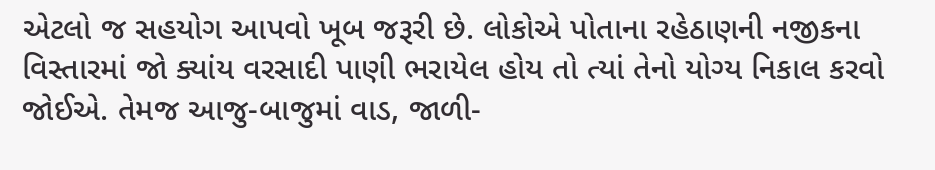એટલો જ સહયોગ આપવો ખૂબ જરૂરી છે. લોકોએ પોતાના રહેઠાણની નજીકના વિસ્તારમાં જો ક્યાંય વરસાદી પાણી ભરાયેલ હોય તો ત્યાં તેનો યોગ્ય નિકાલ કરવો જોઈએ. તેમજ આજુ-બાજુમાં વાડ, જાળી-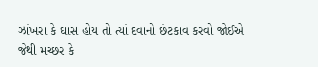ઝાંખરા કે ઘાસ હોય તો ત્યાં દવાનો છંટકાવ કરવો જોઈએ જેથી મચ્છર કે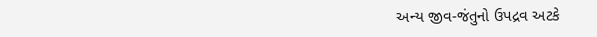અન્ય જીવ-જંતુનો ઉપદ્રવ અટકે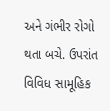અને ગંભીર રોગો થતા બચે. ઉપરાંત વિવિધ સામૂહિક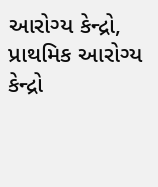આરોગ્ય કેન્દ્રો, પ્રાથમિક આરોગ્ય કેન્દ્રો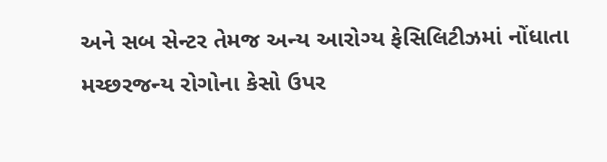અને સબ સેન્ટર તેમજ અન્ય આરોગ્ય ફેસિલિટીઝમાં નોંધાતા મચ્છરજન્ય રોગોના કેસો ઉપર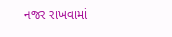નજર રાખવામાં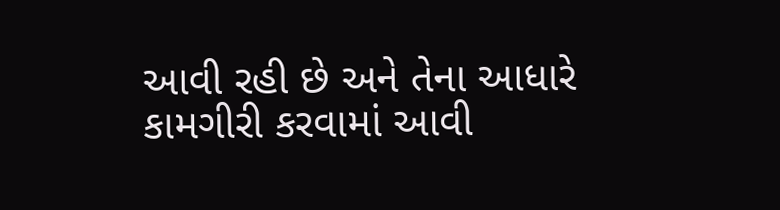આવી રહી છે અને તેના આધારે કામગીરી કરવામાં આવી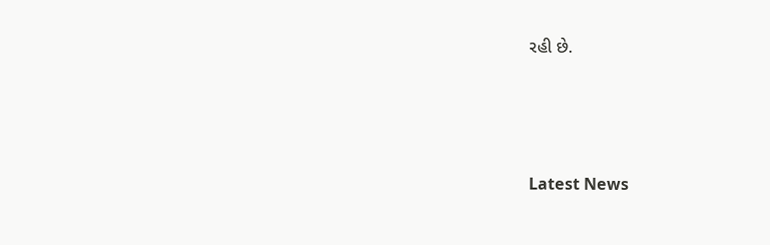રહી છે.






Latest News